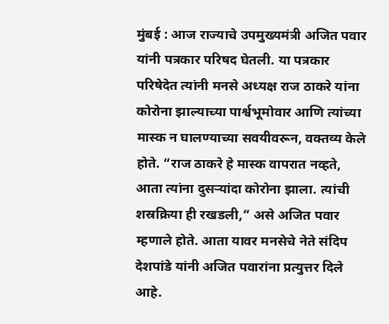मुंबई : आज राज्याचे उपमुख्यमंत्री अजित पवार यांनी पत्रकार परिषद घेतली. या पत्रकार परिषेदेत त्यांनी मनसे अध्यक्ष राज ठाकरे यांना कोरोना झाल्याच्या पार्श्वभूमोवार आणि त्यांच्या मास्क न घालण्याच्या सवयीवरून, वक्तव्य केले होते. “राज ठाकरे हे मास्क वापरात नव्हते, आता त्यांना दुसऱ्यांदा कोरोना झाला. त्यांची शस्रक्रिया ही रखडली,” असे अजित पवार म्हणाले होते. आता यावर मनसेचे नेते संदिप देशपांडे यांनी अजित पवारांना प्रत्युत्तर दिले आहे.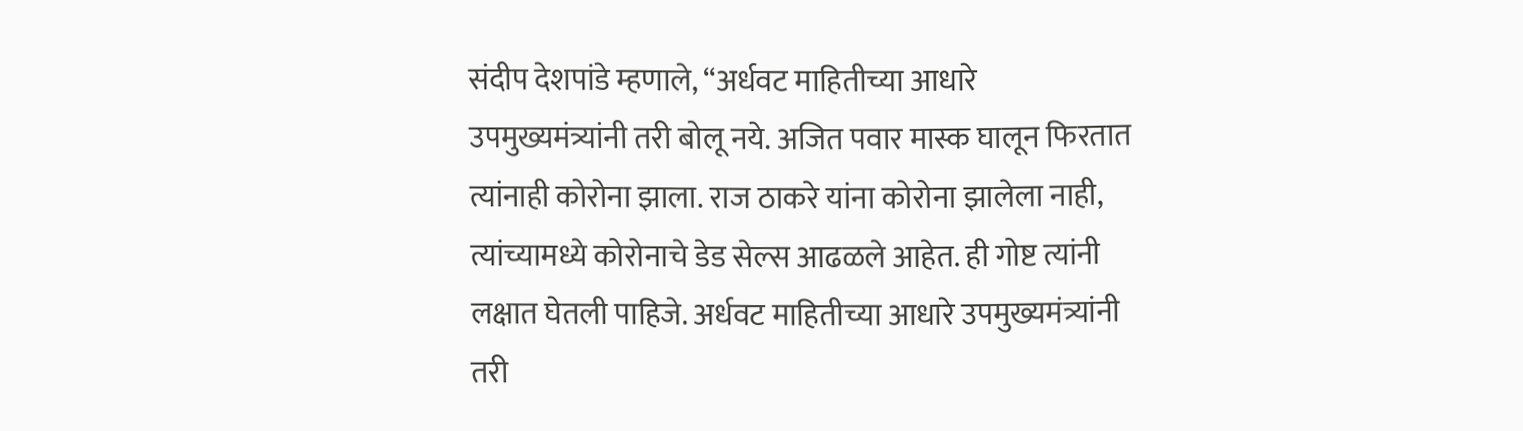संदीप देशपांडे म्हणाले, “अर्धवट माहितीच्या आधारे उपमुख्यमंत्र्यांनी तरी बोलू नये. अजित पवार मास्क घालून फिरतात त्यांनाही कोरोना झाला. राज ठाकरे यांना कोरोना झालेला नाही, त्यांच्यामध्ये कोरोनाचे डेड सेल्स आढळले आहेत. ही गोष्ट त्यांनी लक्षात घेतली पाहिजे. अर्धवट माहितीच्या आधारे उपमुख्यमंत्र्यांनी तरी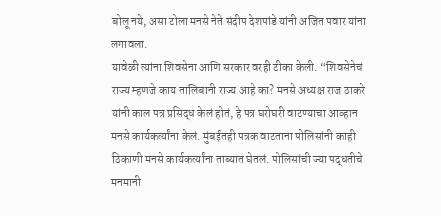बोलू नये, असा टोला मनसे नेते संदीप देशपांडे यांनी अजित पवार यांना लगावला.
यावेळी त्यांना शिवसेना आणि सरकार वरही टीका केली. “शिवसेनेचं राज्य म्हणजे काय तालिबानी राज्य आहे का? मनसे अध्यक्ष राज ठाकरे यांनी काल पत्र प्रसिद्ध केलं होतं, हे पत्र घरोघरी वाटण्याचा आव्हान मनसे कार्यकर्त्यांना केलं. मुंबईतही पत्रक वाटताना पोलिसांनी काही ठिकाणी मनसे कार्यकर्त्यांना ताब्यात घेतलं. पोलिसांची ज्या पद्धतीचे मनमानी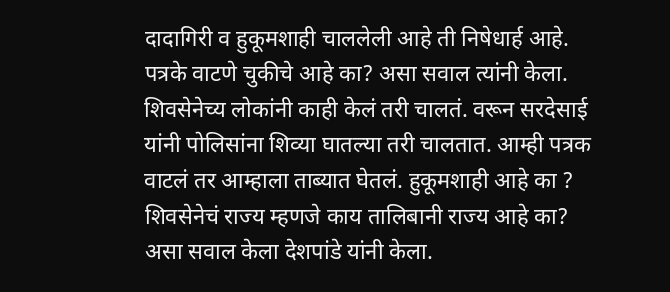दादागिरी व हुकूमशाही चाललेली आहे ती निषेधार्ह आहे. पत्रके वाटणे चुकीचे आहे का? असा सवाल त्यांनी केला.
शिवसेनेच्य लोकांनी काही केलं तरी चालतं. वरून सरदेसाई यांनी पोलिसांना शिव्या घातल्या तरी चालतात. आम्ही पत्रक वाटलं तर आम्हाला ताब्यात घेतलं. हुकूमशाही आहे का ? शिवसेनेचं राज्य म्हणजे काय तालिबानी राज्य आहे का? असा सवाल केला देशपांडे यांनी केला.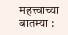महत्त्वाच्या बातम्या :